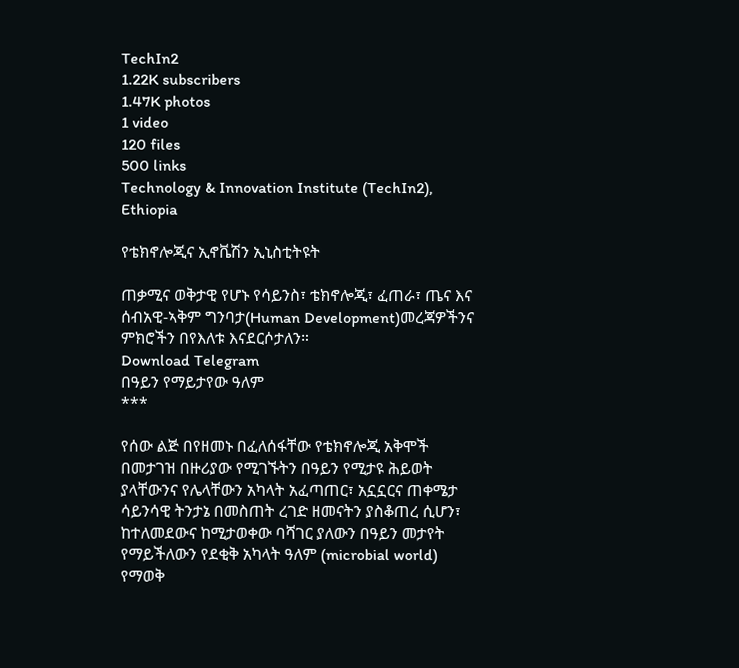TechIn2
1.22K subscribers
1.47K photos
1 video
120 files
500 links
Technology & Innovation Institute (TechIn2), Ethiopia

የቴክኖሎጂና ኢኖቬሽን ኢኒስቲትዩት

ጠቃሚና ወቅታዊ የሆኑ የሳይንስ፣ ቴክኖሎጂ፣ ፈጠራ፣ ጤና እና ሰብአዊ-ኣቅም ግንባታ(Human Development)መረጃዎችንና ምክሮችን በየእለቱ እናደርሶታለን።
Download Telegram
በዓይን የማይታየው ዓለም
***

የሰው ልጅ በየዘመኑ በፈለሰፋቸው የቴክኖሎጂ አቅሞች በመታገዝ በዙሪያው የሚገኙትን በዓይን የሚታዩ ሕይወት ያላቸውንና የሌላቸውን አካላት አፈጣጠር፣ አኗኗርና ጠቀሜታ ሳይንሳዊ ትንታኔ በመስጠት ረገድ ዘመናትን ያስቆጠረ ሲሆን፣ ከተለመደውና ከሚታወቀው ባሻገር ያለውን በዓይን መታየት የማይችለውን የደቂቅ አካላት ዓለም (microbial world) የማወቅ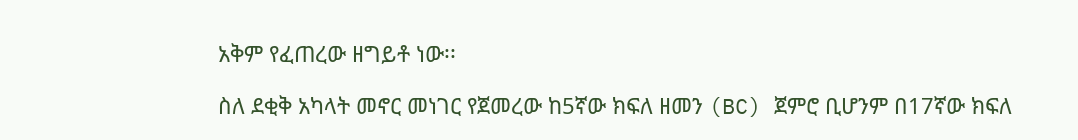አቅም የፈጠረው ዘግይቶ ነው፡፡

ስለ ደቂቅ አካላት መኖር መነገር የጀመረው ከ5ኛው ክፍለ ዘመን (BC) ጀምሮ ቢሆንም በ17ኛው ክፍለ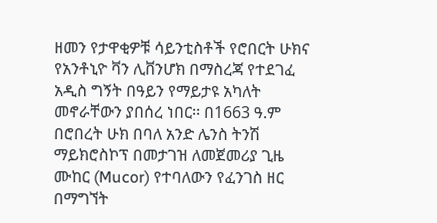ዘመን የታዋቂዎቹ ሳይንቲስቶች የሮበርት ሁክና የአንቶኒዮ ቫን ሊቨንሆክ በማስረጃ የተደገፈ አዲስ ግኝት በዓይን የማይታዩ አካለት መኖራቸውን ያበሰረ ነበር፡፡ በ1663 ዓ.ም በሮበረት ሁክ በባለ አንድ ሌንስ ትንሽ ማይክሮስኮፕ በመታገዝ ለመጀመሪያ ጊዜ ሙከር (Mucor) የተባለውን የፈንገስ ዘር በማግኘት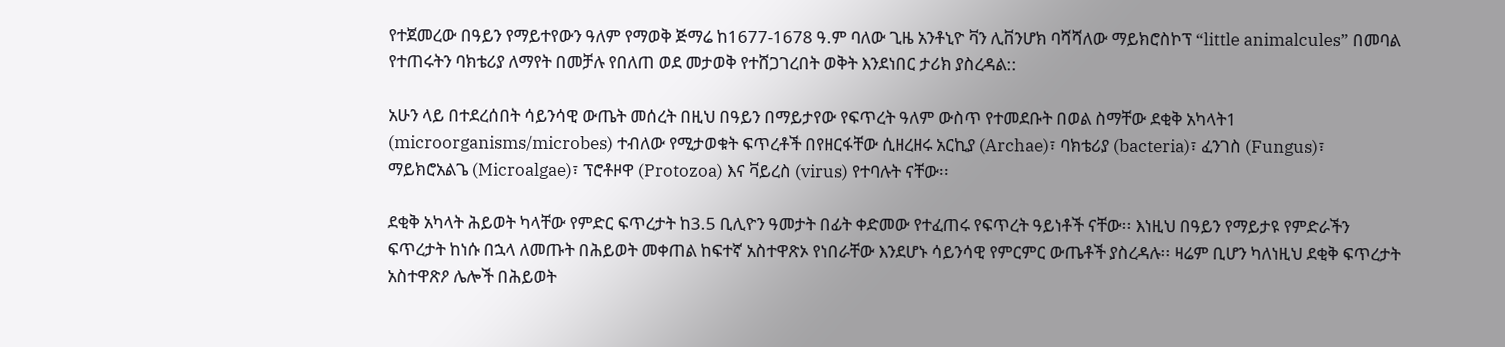የተጀመረው በዓይን የማይተየውን ዓለም የማወቅ ጅማሬ ከ1677-1678 ዓ.ም ባለው ጊዜ አንቶኒዮ ቫን ሊቨንሆክ ባሻሻለው ማይክሮስኮፕ “little animalcules” በመባል የተጠሩትን ባክቴሪያ ለማየት በመቻሉ የበለጠ ወደ መታወቅ የተሸጋገረበት ወቅት እንደነበር ታሪክ ያስረዳል::

አሁን ላይ በተደረሰበት ሳይንሳዊ ውጤት መሰረት በዚህ በዓይን በማይታየው የፍጥረት ዓለም ውስጥ የተመደቡት በወል ስማቸው ደቂቅ አካላት1 (microorganisms/microbes) ተብለው የሚታወቁት ፍጥረቶች በየዘርፋቸው ሲዘረዘሩ አርኪያ (Archae)፣ ባክቴሪያ (bacteria)፣ ፈንገስ (Fungus)፣ ማይክሮአልጌ (Microalgae)፣ ፕሮቶዞዋ (Protozoa) እና ቫይረስ (virus) የተባሉት ናቸው፡፡

ደቂቅ አካላት ሕይወት ካላቸው የምድር ፍጥረታት ከ3.5 ቢሊዮን ዓመታት በፊት ቀድመው የተፈጠሩ የፍጥረት ዓይነቶች ናቸው፡፡ እነዚህ በዓይን የማይታዩ የምድራችን ፍጥረታት ከነሱ በኋላ ለመጡት በሕይወት መቀጠል ከፍተኛ አስተዋጽኦ የነበራቸው እንደሆኑ ሳይንሳዊ የምርምር ውጤቶች ያስረዳሉ፡፡ ዛሬም ቢሆን ካለነዚህ ደቂቅ ፍጥረታት አስተዋጽዖ ሌሎች በሕይወት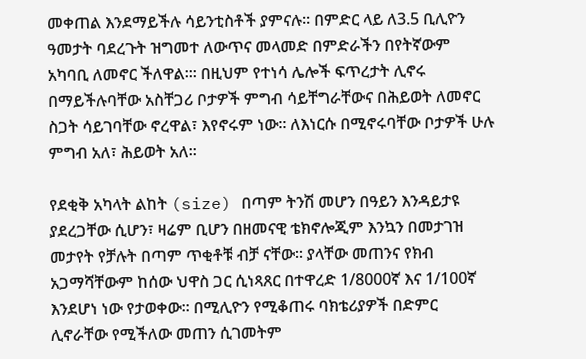መቀጠል እንደማይችሉ ሳይንቲስቶች ያምናሉ፡፡ በምድር ላይ ለ3.5 ቢሊዮን ዓመታት ባደረጉት ዝግመተ ለውጥና መላመድ በምድራችን በየትኛውም አካባቢ ለመኖር ችለዋል፡፡፡ በዚህም የተነሳ ሌሎች ፍጥረታት ሊኖሩ በማይችሉባቸው አስቸጋሪ ቦታዎች ምግብ ሳይቸግራቸውና በሕይወት ለመኖር ስጋት ሳይገባቸው ኖረዋል፣ እየኖሩም ነው፡፡ ለእነርሱ በሚኖሩባቸው ቦታዎች ሁሉ ምግብ አለ፣ ሕይወት አለ፡፡

የደቂቅ አካላት ልከት (size) በጣም ትንሽ መሆን በዓይን እንዳይታዩ ያደረጋቸው ሲሆን፣ ዛሬም ቢሆን በዘመናዊ ቴክኖሎጂም እንኳን በመታገዝ መታየት የቻሉት በጣም ጥቂቶቹ ብቻ ናቸው፡፡ ያላቸው መጠንና የክብ አጋማሻቸውም ከሰው ህዋስ ጋር ሲነጻጸር በተዋረድ 1/8000ኛ እና 1/100ኛ እንደሆነ ነው የታወቀው፡፡ በሚሊዮን የሚቆጠሩ ባክቴሪያዎች በድምር ሊኖራቸው የሚችለው መጠን ሲገመትም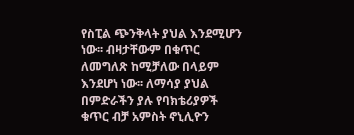የስፒል ጭንቅላት ያህል እንደሚሆን ነው፡፡ ብዛታቸውም በቁጥር ለመግለጽ ከሚቻለው በላይም እንደሆነ ነው፡፡ ለማሳያ ያህል በምድራችን ያሉ የባክቴሪያዎች ቁጥር ብቻ አምስት ኖኒሊዮን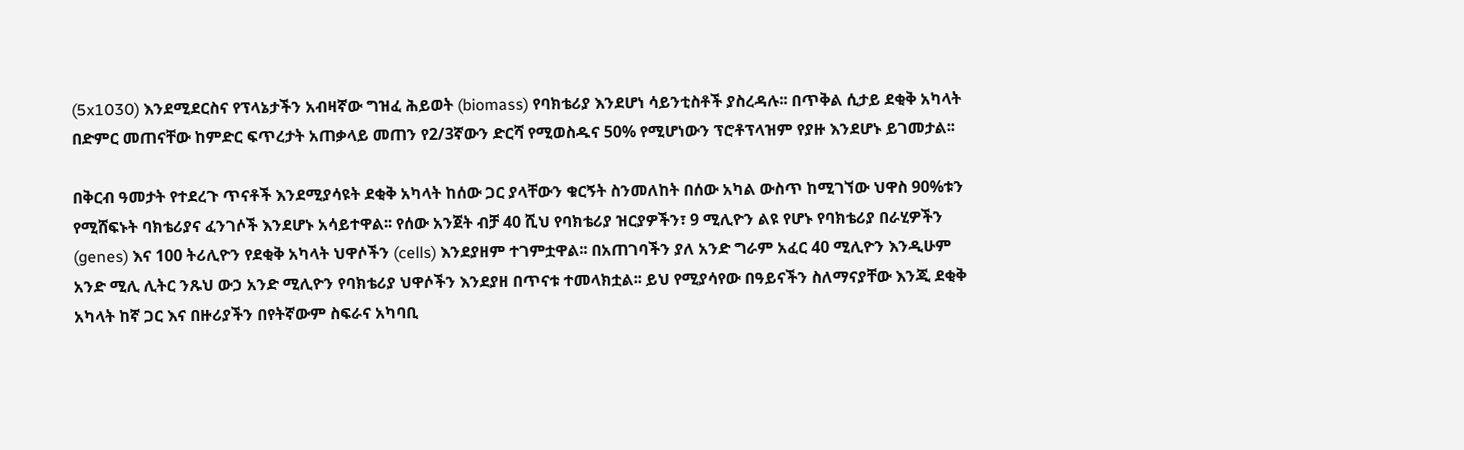(5x1030) እንደሚደርስና የፕላኔታችን አብዛኛው ግዝፈ ሕይወት (biomass) የባክቴሪያ እንደሆነ ሳይንቲስቶች ያስረዳሉ፡፡ በጥቅል ሲታይ ደቂቅ አካላት በድምር መጠናቸው ከምድር ፍጥረታት አጠቃላይ መጠን የ2/3ኛውን ድርሻ የሚወስዱና 50% የሚሆነውን ፕሮቶፕላዝም የያዙ እንደሆኑ ይገመታል፡፡

በቅርብ ዓመታት የተደረጉ ጥናቶች እንደሚያሳዩት ደቂቅ አካላት ከሰው ጋር ያላቸውን ቁርኝት ስንመለከት በሰው አካል ውስጥ ከሚገኘው ህዋስ 90%ቱን የሚሸፍኑት ባክቴሪያና ፈንገሶች እንደሆኑ አሳይተዋል፡፡ የሰው አንጀት ብቻ 40 ሺህ የባክቴሪያ ዝርያዎችን፣ 9 ሚሊዮን ልዩ የሆኑ የባክቴሪያ በራሂዎችን (genes) እና 100 ትሪሊዮን የደቂቅ አካላት ህዋሶችን (cells) እንደያዘም ተገምቷዋል፡፡ በአጠገባችን ያለ አንድ ግራም አፈር 40 ሚሊዮን እንዲሁም አንድ ሚሊ ሊትር ንጹህ ውኃ አንድ ሚሊዮን የባክቴሪያ ህዋሶችን እንደያዘ በጥናቱ ተመላክቷል፡፡ ይህ የሚያሳየው በዓይናችን ስለማናያቸው እንጂ ደቂቅ አካላት ከኛ ጋር እና በዙሪያችን በየትኛውም ስፍራና አካባቢ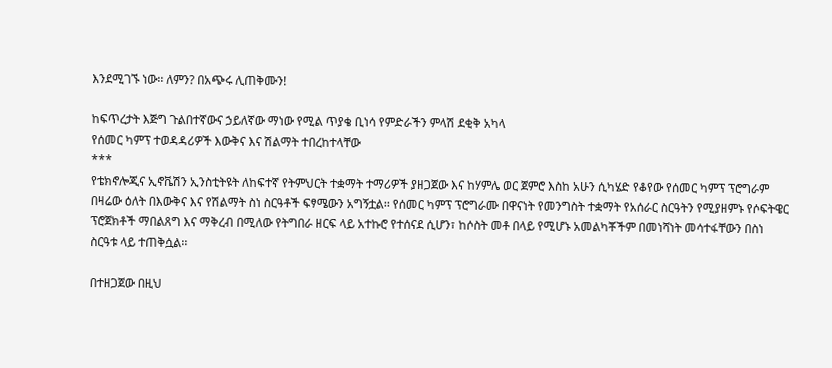እንደሚገኙ ነው፡፡ ለምን? በአጭሩ ሊጠቅሙን!

ከፍጥረታት እጅግ ጉልበተኛውና ኃይለኛው ማነው የሚል ጥያቄ ቢነሳ የምድራችን ምላሽ ደቂቅ አካላ
የሰመር ካምፕ ተወዳዳሪዎች እውቅና እና ሽልማት ተበረከተላቸው
***
የቴክኖሎጂና ኢኖቬሽን ኢንስቲትዩት ለከፍተኛ የትምህርት ተቋማት ተማሪዎች ያዘጋጀው እና ከሃምሌ ወር ጀምሮ እስከ አሁን ሲካሄድ የቆየው የሰመር ካምፕ ፕሮግራም በዛሬው ዕለት በእውቅና እና የሽልማት ስነ ስርዓቶች ፍፃሜውን አግኝቷል፡፡ የሰመር ካምፕ ፕሮግራሙ በዋናነት የመንግስት ተቋማት የአሰራር ስርዓትን የሚያዘምኑ የሶፍትዌር ፕሮጀክቶች ማበልጸግ እና ማቅረብ በሚለው የትግበራ ዘርፍ ላይ አተኩሮ የተሰናደ ሲሆን፣ ከሶስት መቶ በላይ የሚሆኑ አመልካቾችም በመነሻነት መሳተፋቸውን በስነ ስርዓቱ ላይ ተጠቅሷል፡፡

በተዘጋጀው በዚህ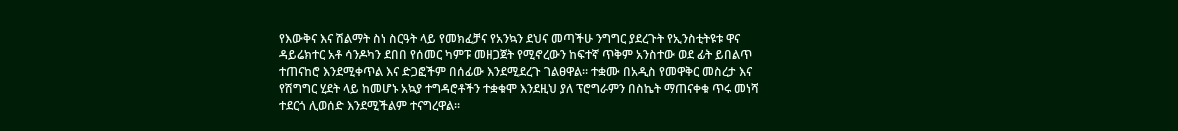የእውቅና እና ሽልማት ስነ ስርዓት ላይ የመክፈቻና የአንኳን ደህና መጣችሁ ንግግር ያደረጉት የኢንስቲትዩቱ ዋና ዳይሬክተር አቶ ሳንዶካን ደበበ የሰመር ካምፑ መዘጋጀት የሚኖረውን ከፍተኛ ጥቅም አንስተው ወደ ፊት ይበልጥ ተጠናከሮ እንደሚቀጥል እና ድጋፎችም በሰፊው እንደሚደረጉ ገልፀዋል፡፡ ተቋሙ በአዲስ የመዋቅር መስረታ እና የሽግግር ሂደት ላይ ከመሆኑ አኳያ ተግዳሮቶችን ተቋቁሞ እንደዚህ ያለ ፕሮግራምን በስኬት ማጠናቀቁ ጥሩ መነሻ ተደርጎ ሊወሰድ እንደሚችልም ተናግረዋል፡፡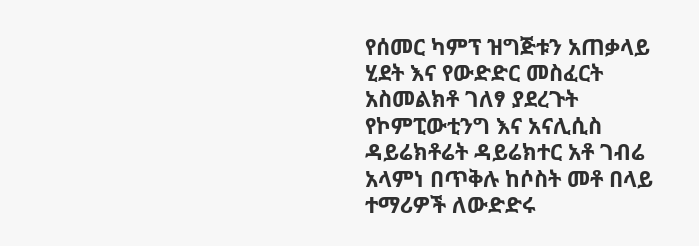የሰመር ካምፕ ዝግጅቱን አጠቃላይ ሂደት እና የውድድር መስፈርት አስመልክቶ ገለፃ ያደረጉት የኮምፒውቲንግ እና አናሊሲስ ዳይሬክቶሬት ዳይሬክተር አቶ ገብሬ አላምነ በጥቅሉ ከሶስት መቶ በላይ ተማሪዎች ለውድድሩ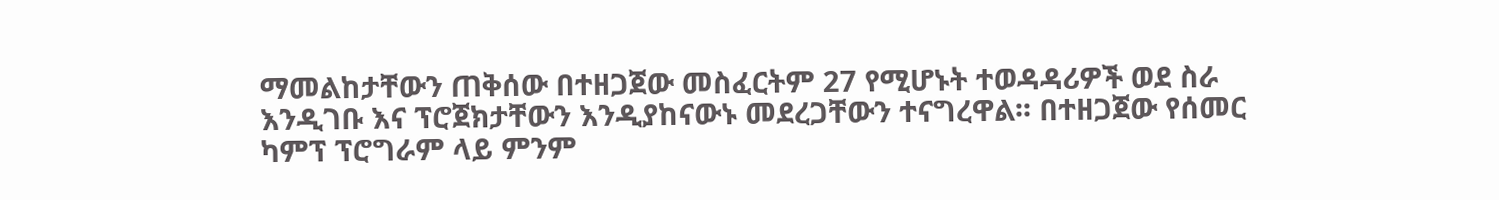ማመልከታቸውን ጠቅሰው በተዘጋጀው መስፈርትም 27 የሚሆኑት ተወዳዳሪዎች ወደ ስራ እንዲገቡ እና ፕሮጀክታቸውን እንዲያከናውኑ መደረጋቸውን ተናግረዋል፡፡ በተዘጋጀው የሰመር ካምፕ ፕሮግራም ላይ ምንም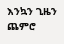እንኳን ጊዜን ጨምሮ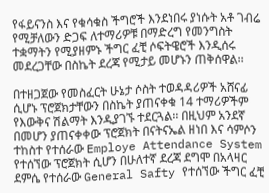የፋይናንስ እና የቁሳቁስ ችግሮች እንደነበሩ ያነሱት አቶ ገብሬ የሚቻለውን ድጋፍ ለተማሪዎቹ በማድረግ የመንግስት ተቋማትን የሚያዘምኑ ችግር ፈቺ ሶፍትዌሮች እንዲሰሩ መደረጋቸው በስኬት ደረጃ የሚታይ መሆኑን ጠቅሰዋል፡፡

በተዘጋጀው የመስፈርት ሁኔታ ሶስት ተወዳዳሪዎች አሸናፊ ሲሆኑ ፕሮጀክታቸውን በስኬት ያጠናቀቁ 14 ተማሪዎችም የእውቅና ሽልማት እንዲያገኙ ተደርጓል፡፡ በዚህም አንደኛ በመሆን ያጠናቀቀው ፕሮጀክት በናትናኤል ዘነበ እና ሳምሶን ተከስተ የተሰራው Employe Attendance System የተሰኘው ፕሮጀክት ሲሆን በሁለተኛ ደረጃ ደግሞ በአላዛር ደምሴ የተሰራው General Safty የተሰኘው ችግር ፈቺ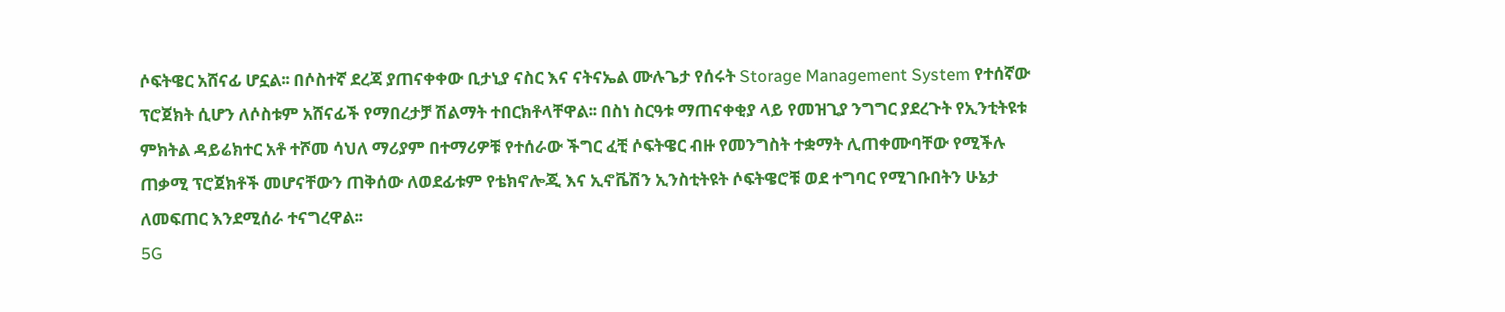ሶፍትዌር አሸናፊ ሆኗል፡፡ በሶስተኛ ደረጃ ያጠናቀቀው ቢታኒያ ናስር እና ናትናኤል ሙሉጌታ የሰሩት Storage Management System የተሰኛው ፕሮጀክት ሲሆን ለሶስቱም አሸናፊች የማበረታቻ ሽልማት ተበርክቶላቸዋል፡፡ በስነ ስርዓቱ ማጠናቀቂያ ላይ የመዝጊያ ንግግር ያደረጉት የኢንቲትዩቱ ምክትል ዳይሬክተር አቶ ተሾመ ሳህለ ማሪያም በተማሪዎቹ የተሰራው ችግር ፈቺ ሶፍትዌር ብዙ የመንግስት ተቋማት ሊጠቀሙባቸው የሚችሉ ጠቃሚ ፕሮጀክቶች መሆናቸውን ጠቅሰው ለወደፊቱም የቴክኖሎጂ እና ኢኖቬሽን ኢንስቲትዩት ሶፍትዌሮቹ ወደ ተግባር የሚገቡበትን ሁኔታ ለመፍጠር እንደሚሰራ ተናግረዋል፡፡
5G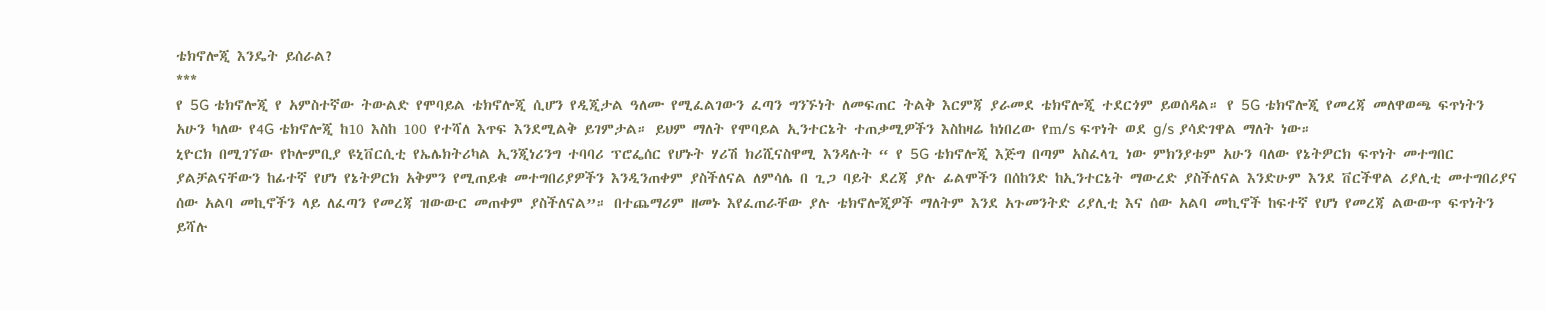ቴክኖሎጂ እንዴት ይሰራል?
***
የ 5G ቴክኖሎጂ የ አምስተኛው ትውልድ የሞባይል ቴክኖሎጂ ሲሆን የዲጂታል ዓለሙ የሚፈልገውን ፈጣን ግንኙነት ለመፍጠር ትልቅ እርምጃ ያራመደ ቴክኖሎጂ ተደርጎም ይወሰዳል። የ 5G ቴክኖሎጂ የመረጃ መለዋወጫ ፍጥነትን አሁን ካለው የ4G ቴክኖሎጂ ከ10 እስከ 100 የተሻለ እጥፍ እንደሚልቅ ይገምታል። ይህም ማለት የሞባይል ኢንተርኔት ተጠቃሚዎችን እስከዛሬ ከነበረው የm/s ፍጥነት ወደ g/s ያሳድገዋል ማለት ነው።
ኒዮርክ በሚገኘው የኮሎምቢያ ዩኒቨርሲቲ የኤሌክትሪካል ኢንጂነሪንግ ተባባሪ ፕሮፌሰር የሆኑት ሃሪሽ ክሪሺናስዋሚ እንዳሉት “ የ 5G ቴክኖሎጂ እጅግ በጣም አስፈላጊ ነው ምክንያቱም አሁን ባለው የኔትዎርክ ፍጥነት መተግበር ያልቻልናቸውን ከፊተኛ የሆነ የኔትዎርክ አቅምን የሚጠይቁ መተግበሪያዎችን እንዲንጠቀም ያስችለናል ለምሳሌ በ ጊጋ ባይት ደረጃ ያሉ ፊልሞችን በሰከንድ ከኢንተርኔት ማውረድ ያስችለናል እንድሁም እንደ ቨርችዋል ሪያሊቲ መተግበሪያና ሰው አልባ መኪኖችን ላይ ለፈጣን የመረጃ ዝውውር መጠቀም ያስችለናል”። በተጨማሪም ዘመኑ እየፈጠራቸው ያሉ ቴክኖሎጂዎች ማለትም እንደ አጉመንትድ ሪያሊቲ እና ሰው አልባ መኪኖች ከፍተኛ የሆነ የመረጃ ልውውጥ ፍጥነትን ይሻሉ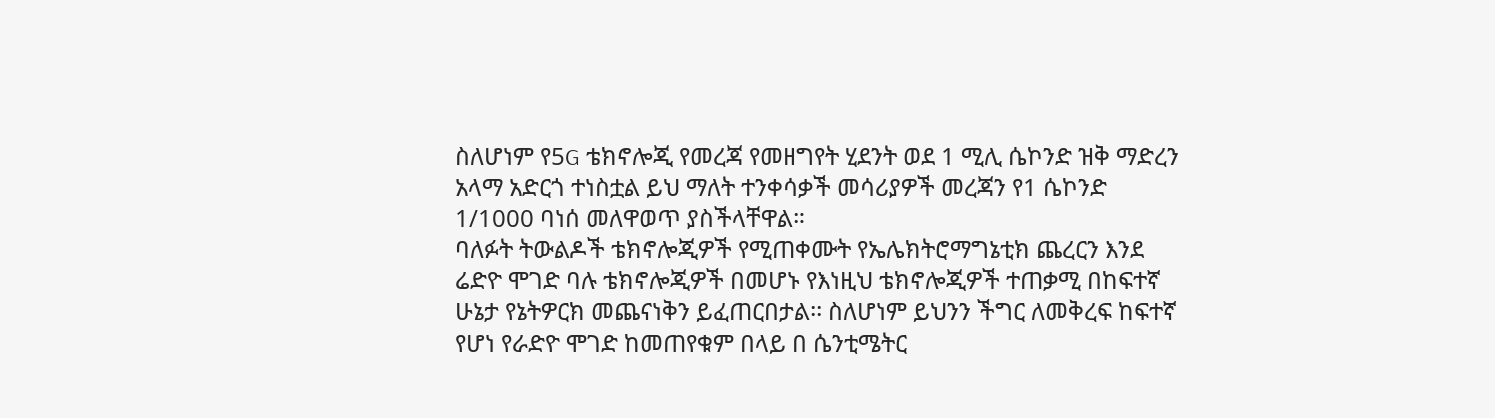ስለሆነም የ5G ቴክኖሎጂ የመረጃ የመዘግየት ሂደንት ወደ 1 ሚሊ ሴኮንድ ዝቅ ማድረን አላማ አድርጎ ተነስቷል ይህ ማለት ተንቀሳቃች መሳሪያዎች መረጃን የ1 ሴኮንድ 1/1000 ባነሰ መለዋወጥ ያስችላቸዋል።
ባለፉት ትውልዶች ቴክኖሎጂዎች የሚጠቀሙት የኤሌክትሮማግኔቲክ ጨረርን እንደ ሬድዮ ሞገድ ባሉ ቴክኖሎጂዎች በመሆኑ የእነዚህ ቴክኖሎጂዎች ተጠቃሚ በከፍተኛ ሁኔታ የኔትዎርክ መጨናነቅን ይፈጠርበታል፡፡ ስለሆነም ይህንን ችግር ለመቅረፍ ከፍተኛ የሆነ የራድዮ ሞገድ ከመጠየቁም በላይ በ ሴንቲሜትር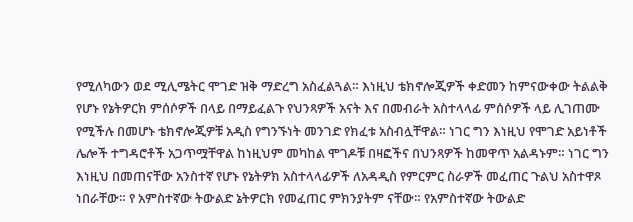የሚለካውን ወደ ሚሊሜትር ሞገድ ዝቅ ማድረግ አስፈልጓል። እነዚህ ቴክኖሎጂዎች ቀድመን ከምናውቀው ትልልቅ የሆኑ የኔትዎርክ ምሰሶዎች በላይ በማይፈልጉ የህንጻዎች አናት እና በመብራት አስተላላፊ ምሰሶዎች ላይ ሊገጠሙ የሚችሉ በመሆኑ ቴክኖሎጂዎቹ አዲስ የግንኙነት መንገድ የክፈቱ አስብሏቸዋል። ነገር ግን እነዚህ የሞገድ አይነቶች ሌሎች ተግዳሮቶች አጋጥሟቸዋል ከነዚህም መካከል ሞገዶቹ በዛፎችና በህንጻዎች ከመዋጥ አልዳኑም። ነገር ግን እነዚህ በመጠናቸው አንስተኛ የሆኑ የኔትዎክ አስተላላፊዎች ለአዳዲስ የምርምር ስራዎች መፈጠር ጉልህ አስተዋጾ ነበራቸው። የ አምስተኛው ትውልድ ኔትዎርክ የመፈጠር ምክንያትም ናቸው። የአምስተኛው ትውልድ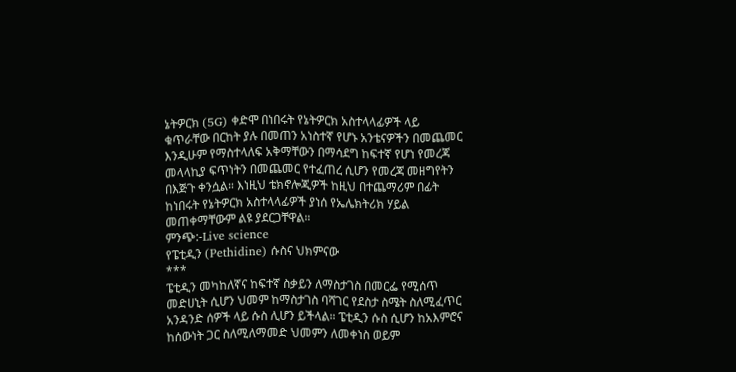ኔትዎርክ (5G) ቀድሞ በነበሩት የኔትዎርክ አስተላላፊዎች ላይ ቁጥራቸው በርከት ያሉ በመጠን አነስተኛ የሆኑ አንቴናዎችን በመጨመር እንዲሁም የማስተላለፍ አቅማቸውን በማሳደግ ከፍተኛ የሆነ የመረጃ መላላኪያ ፍጥነትን በመጨመር የተፈጠረ ሲሆን የመረጃ መዘግየትን በእጅጉ ቀንሷል። እነዚህ ቴክኖሎጂዎች ከዚህ በተጨማሪም በፊት ከነበሩት የኔትዎርክ አስተላላፊዎች ያነሰ የኤሌክትሪክ ሃይል መጠቀማቸውም ልዩ ያደርጋቸዋል።
ምንጭ:-Live science
የፔቲዲን (Pethidine) ሱስና ህክምናው
***
ፔቲዲን መካከለኛና ከፍተኛ ስቃይን ለማስታገስ በመርፌ የሚሰጥ መድሀኒት ሲሆን ህመም ከማስታገስ ባሻገር የደስታ ስሜት ስለሚፈጥር አንዳንድ ሰዎች ላይ ሱስ ሊሆን ይችላል። ፔቲዲን ሱስ ሲሆን ከአእምሮና ከሰውነት ጋር ስለሚለማመድ ህመምን ለመቀነስ ወይም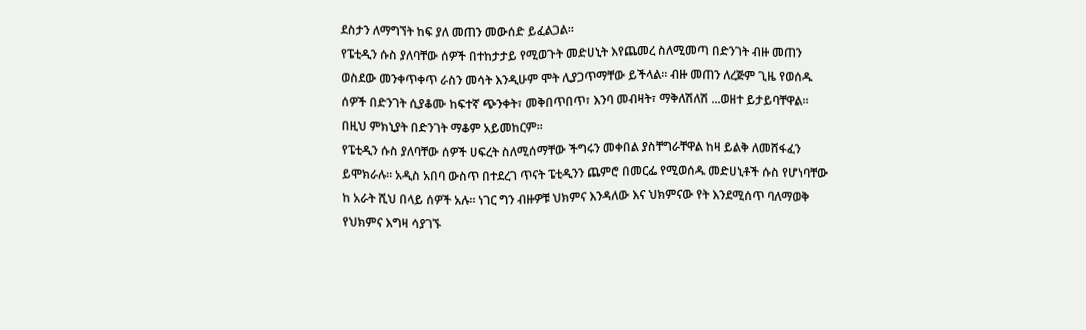ደስታን ለማግኘት ከፍ ያለ መጠን መውሰድ ይፈልጋል።
የፔቲዲን ሱስ ያለባቸው ሰዎች በተከታታይ የሚወጉት መድሀኒት እየጨመረ ስለሚመጣ በድንገት ብዙ መጠን ወስደው መንቀጥቀጥ ራስን መሳት እንዲሁም ሞት ሊያጋጥማቸው ይችላል። ብዙ መጠን ለረጅም ጊዜ የወሰዱ ሰዎች በድንገት ሲያቆሙ ከፍተኛ ጭንቀት፣ መቅበጥበጥ፣ እንባ መብዛት፣ ማቅለሽለሽ ...ወዘተ ይታይባቸዋል። በዚህ ምክኒያት በድንገት ማቆም አይመከርም።
የፔቲዲን ሱስ ያለባቸው ሰዎች ሀፍረት ስለሚሰማቸው ችግሩን መቀበል ያስቸግራቸዋል ከዛ ይልቅ ለመሸፋፈን ይሞክራሉ። አዲስ አበባ ውስጥ በተደረገ ጥናት ፔቲዲንን ጨምሮ በመርፌ የሚወሰዱ መድሀኒቶች ሱስ የሆነባቸው ከ አራት ሺህ በላይ ሰዎች አሉ። ነገር ግን ብዙዎቹ ህክምና እንዳለው እና ህክምናው የት እንደሚሰጥ ባለማወቅ የህክምና እግዛ ሳያገኙ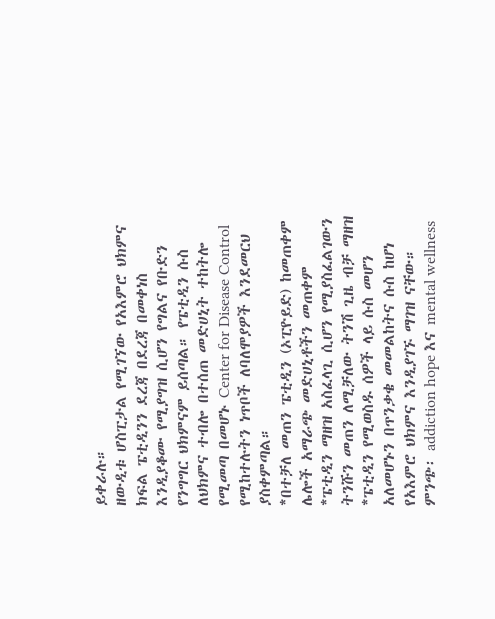ይቀራሉ።
ዘውዲቱ ሆስፒታል የሚገኘው የአእምሮ ህክምና ክፍል ፔቲዲንን ደረጃ በደረጃ በመቀነስ እንዲያቆሙ የሚያግዝ ሲሆን የግልና የቡድን የንግግር ህክምናም ይሰጣል። የፔቲዲን ሱስ ለህክምና ተብሎ በተሰጠ መድሀኒት ተከትሎ የሚመጣ በመሆኑ Center for Disease Control የሚከተሉትን ነጥቦች ለባለሞያዎች እንደመርህ ያስቀምጣል።
*በተቻለ መጠን ፔቲዲን (ኦፒዮይድ) ከመጠቀም ሌሎች አማራጭ መድሀኒቶችን መጠቀም
*ፔቲዲን ማዘዝ አስፈላጊ ሲሆን የሚያስፈልገውን ትንሹን መጠን ለሚቻለው ትንሽ ጊዜ ብቻ ማዘዝ
*ፔቲዲን የሚወስዱ ሰዎች ላይ ሱስ መሆን አለመሆኑን በጥንቃቄ መመልከትና ሱስ ከሆነ የአእምሮ ህክምና እንዲያገኙ ማገዝ ናቸው።
ምንጭ፡ addiction hope እና mental wellness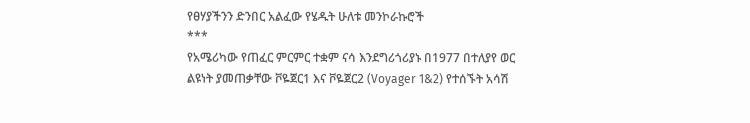የፀሃያችንን ድንበር አልፈው የሄዱት ሁለቱ መንኮራኩሮች
***
የአሜሪካው የጠፈር ምርምር ተቋም ናሳ እንደግሪጎሪያኑ በ1977 በተለያየ ወር ልዩነት ያመጠቃቸው ቮዬጀር1 እና ቮዬጀር2 (Voyager 1&2) የተሰኙት አሳሽ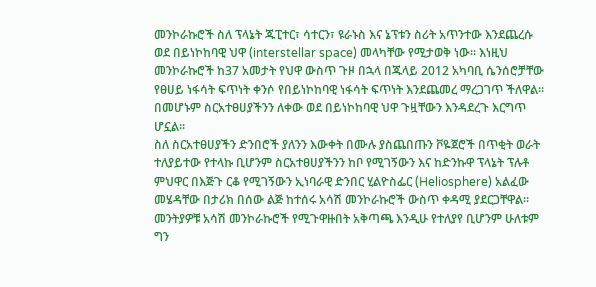መንኮራኩሮች ስለ ፕላኔት ጁፒተር፣ ሳተርን፣ ዩራኑስ እና ኔፕቱን ስሪት አጥንተው እንደጨረሱ ወደ በይነኮከባዊ ህዋ (interstellar space) መላካቸው የሚታወቅ ነው። እነዚህ መንኮራኩሮች ከ37 አመታት የህዋ ውስጥ ጉዞ በኋላ በጁላይ 2012 አካባቢ ሴንሰሮቻቸው የፀሀይ ነፋሳት ፍጥነት ቀንሶ የበይነኮከባዊ ነፋሳት ፍጥነት እንደጨመረ ማረጋገጥ ችለዋል። በመሆኑም ስርአተፀሀያችንን ለቀው ወደ በይነኮከባዊ ህዋ ጉዟቸውን እንዳደረጉ እርግጥ ሆኗል።
ስለ ስርአተፀሀያችን ድንበሮች ያለንን እውቀት በሙሉ ያስጨበጡን ቮዬጀሮች በጥቂት ወራት ተለያይተው የተላኩ ቢሆንም ስርአተፀሀያችንን ከቦ የሚገኝውን እና ከድንኩዋ ፕላኔት ፕሉቶ ምህዋር በእጅጉ ርቆ የሚገኝውን ኢነባራዊ ድንበር ሂልዮስፌር (Heliosphere) አልፈው መሄዳቸው በታሪክ በሰው ልጅ ከተሰሩ አሳሽ መንኮራኩሮች ውስጥ ቀዳሚ ያደርጋቸዋል። መንትያዎቹ አሳሽ መንኮራኩሮች የሚጉዋዙበት አቅጣጫ እንዲሁ የተለያየ ቢሆንም ሁለቱም ግን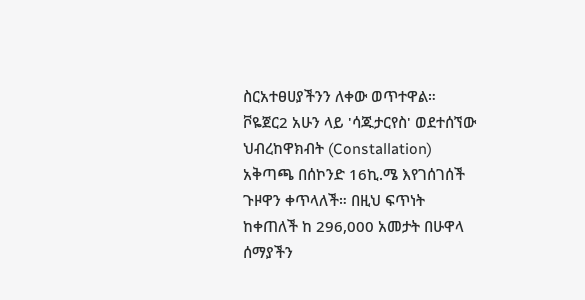ስርአተፀሀያችንን ለቀው ወጥተዋል። ቮዬጀር2 አሁን ላይ 'ሳጁታርየስ' ወደተሰኘው ህብረከዋክብት (Constallation) አቅጣጫ በሰኮንድ 16ኪ.ሜ እየገሰገሰች ጉዞዋን ቀጥላለች። በዚህ ፍጥነት ከቀጠለች ከ 296,000 አመታት በሁዋላ ሰማያችን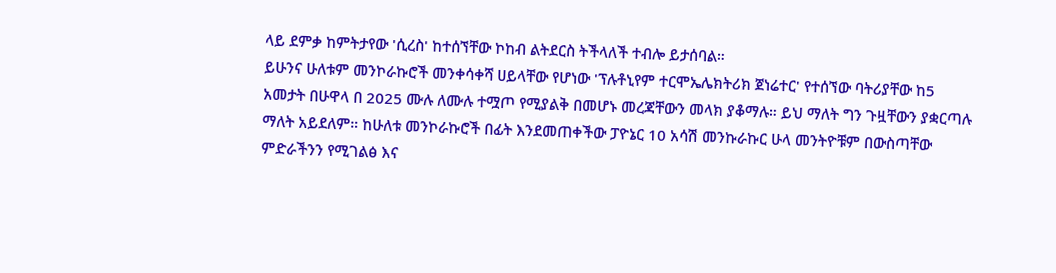ላይ ደምቃ ከምትታየው 'ሲረስ' ከተሰኘቸው ኮከብ ልትደርስ ትችላለች ተብሎ ይታሰባል።
ይሁንና ሁለቱም መንኮራኩሮች መንቀሳቀሻ ሀይላቸው የሆነው 'ፕሉቶኒየም ተርሞኤሌክትሪክ ጀነሬተር' የተሰኘው ባትሪያቸው ከ5 አመታት በሁዋላ በ 2025 ሙሉ ለሙሉ ተሟጦ የሚያልቅ በመሆኑ መረጃቸውን መላክ ያቆማሉ። ይህ ማለት ግን ጉዟቸውን ያቋርጣሉ ማለት አይደለም። ከሁለቱ መንኮራኩሮች በፊት እንደመጠቀችው ፓዮኔር 10 አሳሽ መንኩራኩር ሁላ መንትዮቹም በውስጣቸው ምድራችንን የሚገልፅ እና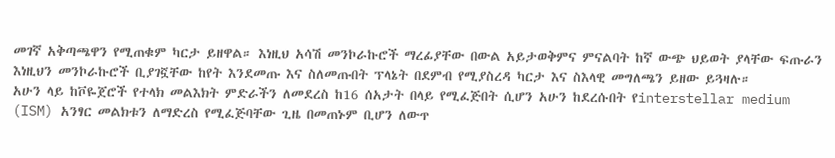መገኛ አቅጣጫዋን የሚጠቁም ካርታ ይዘዋል። እነዚህ አሳሽ መንኮራኩሮች ማረፊያቸው በውል አይታወቅምና ምናልባት ከኛ ውጭ ህይወት ያላቸው ፍጡራን እነዚህን መንኮራኩሮች ቢያገኟቸው ከየት እንደመጡ እና ስለመጡበት ፕላኔት በደምብ የሚያስረዳ ካርታ እና ስእላዊ መግለጫን ይዘው ይጓዛሉ።
አሁን ላይ ከቮዬጀሮች የተላክ መልእክት ምድራችን ለመደረስ ከ16 ሰአታት በላይ የሚፈጅበት ሲሆን አሁን ከደረሱበት የinterstellar medium (ISM) አንፃር መልክቱን ለማድረስ የሚፈጅባቸው ጊዜ በመጠኑም ቢሆን ለውጥ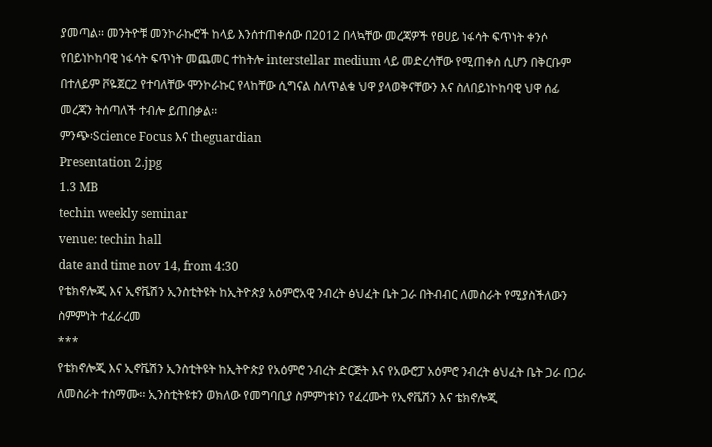ያመጣል፡፡ መንትዮቹ መንኮራኩሮች ከላይ እንሰተጠቀሰው በ2012 በላኳቸው መረጃዎች የፀሀይ ነፋሳት ፍጥነት ቀንሶ የበይነኮከባዊ ነፋሳት ፍጥነት መጨመር ተከትሎ interstellar medium ላይ መድረሳቸው የሚጠቀስ ሲሆን በቅርቡም በተለይም ቮዬጀር2 የተባለቸው ሞንኮራኩር የላከቸው ሲግናል ስለጥልቁ ህዋ ያላወቅናቸውን እና ስለበይነኮከባዊ ህዋ ሰፊ መረጃን ትሰጣለች ተብሎ ይጠበቃል፡፡
ምንጭ፡Science Focus እና theguardian
Presentation 2.jpg
1.3 MB
techin weekly seminar
venue: techin hall
date and time nov 14, from 4:30
የቴክኖሎጂ እና ኢኖቬሽን ኢንስቲትዩት ከኢትዮጵያ አዕምሮአዊ ንብረት ፅህፈት ቤት ጋራ በትብብር ለመስራት የሚያስችለውን ስምምነት ተፈራረመ
***
የቴክኖሎጂ እና ኢኖቬሽን ኢንስቲትዩት ከኢትዮጵያ የአዕምሮ ንብረት ድርጅት እና የአውሮፓ አዕምሮ ንብረት ፅህፈት ቤት ጋራ በጋራ ለመስራት ተስማሙ፡፡ ኢንስቲትዩቱን ወክለው የመግባቢያ ስምምነቱነን የፈረሙት የኢኖቬሽን እና ቴክኖሎጂ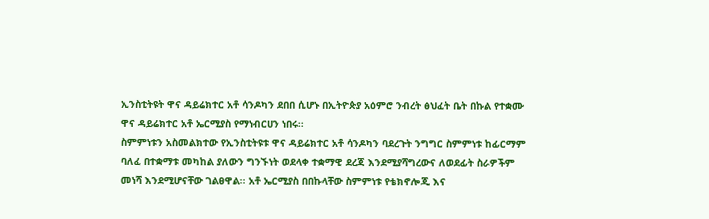ኢንስቲትዩት ዋና ዳይሬክተር አቶ ሳንዶካን ደበበ ሲሆኑ በኢትዮጵያ አዕምሮ ንብረት ፅህፈት ቤት በኩል የተቋሙ ዋና ዳይሬክተር አቶ ኤርሚያስ የማነብርሀን ነበሩ፡፡
ስምምነቱን አስመልክተው የኢንስቲትዩቱ ዋና ዳይሬክተር አቶ ሳንዶካን ባደረጉት ንግግር ስምምነቱ ከፊርማም ባለፈ በተቋማቱ መካከል ያለውን ግንኙነት ወደላቀ ተቋማዊ ደረጃ እንደሚያሻግረውና ለወደፊት ስራዎችም መነሻ እንደሚሆናቸው ገልፀዋል፡፡ አቶ ኤርሚያስ በበኩላቸው ስምምነቱ የቴክኖሎጂ እና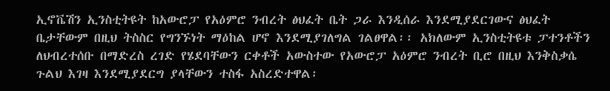ኢኖቬሽን ኢንስቲትዩት ከአውሮፓ የአዕምሮ ንብረት ፅህፈት ቤት ጋራ እንዲሰራ እንደሚያደርገውና ፅህፈት ቤታቸውም በዚህ ትስስር የግንኙነት ማዕከል ሆኖ እንደሚያገለግል ገልፀዋል፡፡ አክለውም ኢንስቲትዩቱ ፓተንቶችን ለህብረተሰቡ በማድረስ ረገድ የሄደባቸውን ርቀቶች አውስተው የአውሮፓ አዕምሮ ንብረት ቢሮ በዚህ እንቅስቃሴ ጉልህ እገዛ እንደሚያደርግ ያላቸውን ተስፋ አስረድተዋል፡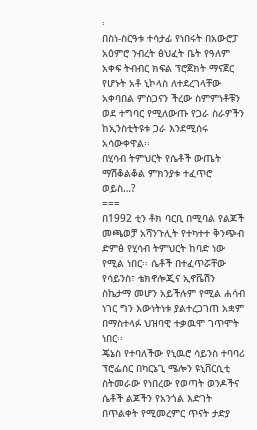፡
በስነ-ስርዓቱ ተሳታፊ የነበሩት በአውሮፓ አዕምሮ ንብረት ፅህፈት ቤት የዓለም አቀፍ ትብብር ክፍል ፕሮጀክት ማናጀር የሆኑት አቶ ኒኮላስ ለተደረገላቸው አቀባበል ምስጋናን ችረው ስምምነቶቹን ወደ ተግባር የሚለውጡ የጋራ ስራዎችን ከኢንስቲትዩቱ ጋራ እንደሚሰሩ አሳውቀዋል፡፡
በሂሳብ ትምህርት የሴቶች ውጤት ማሽቆልቆል ምክንያቱ ተፈጥሮ ወይስ…?
===
በ1992 ቲን ቶክ ባርቢ በሚባል የልጆች መጫወቻ አሻንጉሊት የተካተተ ቅንጭብ ድምፅ የሂሳብ ትምህርት ከባድ ነው የሚል ነበር፡፡ ሴቶች በተፈጥሯቸው የሳይንስ፣ ቴክኖሎጂና ኢኖቬሽን ስኬታማ መሆን አይችሉም የሚል ሐሳብ ነገር ግን እውነትነቱ ያልተረጋገጠ አቋም በማስተላፉ ህዝባዊ ተቃዉሞ ገጥሞት ነበር፡፡
ጄኔስ የተባለችው የኒዉሮ ሳይንስ ተባባሪ ፕሮፌሰር በካርኔጊ ሜሎን ዩኒቨርሲቲ ስትመራው የነበረው የወጣት ወንዶችና ሴቶች ልጆችን የአንጎል እድገት በጥልቀት የሚመረምር ጥናት ታድያ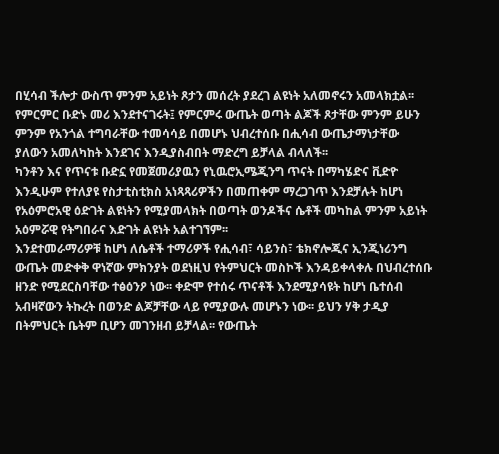በሂሳብ ችሎታ ውስጥ ምንም አይነት ጾታን መሰረት ያደረገ ልዩነት አለመኖሩን አመላክቷል፡፡ የምርምር ቡድኑ መሪ እንደተናገሩት፤ የምርምሩ ውጤት ወጣት ልጆች ጾታቸው ምንም ይሁን ምንም የአንጎል ተግባራቸው ተመሳሳይ በመሆኑ ህብረተሰቡ በሒሳብ ውጤታማነታቸው ያለውን አመለካከት እንደገና እንዲያስብበት ማድረግ ይቻላል ብላለች፡፡
ካንቶን እና የጥናቱ ቡድኗ የመጀመሪያዉን የኒዉሮኢሜጂንግ ጥናት በማካሄድና ቪድዮ እንዲሁም የተለያዩ የስታቲስቲክስ አነጻጻሪዎችን በመጠቀም ማረጋገጥ እንደቻሉት ከሆነ የአዕምሮአዊ ዕድገት ልዩነትን የሚያመላክት በወጣት ወንዶችና ሴቶች መካከል ምንም አይነት አዕምሯዊ የትግበራና እድገት ልዩነት አልተገኘም፡፡
እንደተመራማሪዎቹ ከሆነ ለሴቶች ተማሪዎች የሒሳብ፣ ሳይንስ፣ ቴክኖሎጂና ኢንጂነሪንግ ውጤት መድቀቅ ዋነኛው ምክንያት ወደነዚህ የትምህርት መስኮች እንዳይቀላቀሉ በህብረተሰቡ ዘንድ የሚደርስባቸው ተፅዕንዖ ነው፡፡ ቀድሞ የተሰሩ ጥናቶች እንደሚያሳዩት ከሆነ ቤተሰብ አብዛኛውን ትኩረት በወንድ ልጆቻቸው ላይ የሚያውሉ መሆኑን ነው፡፡ ይህን ሃቅ ታዲያ በትምህርት ቤትም ቢሆን መገንዘብ ይቻላል፡፡ የውጤት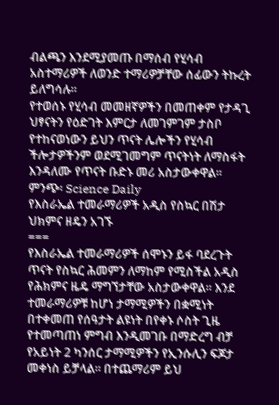ብልጫን እንደሚያመጡ በማሰብ የሂሳብ አስተማሪዎች ለወንድ ተማሪዎቻቸው ሰፊውን ትኩረት ይለግሳሉ፡፡
የተወሰኑ የሂሳብ መመዘኛዎችን በመጠቀም የታዳጊ ህፃናትን የዕድገት እምርታ ለመገምገም ታስቦ የተከናወነውን ይህን ጥናት ሌሎችን የሂሳብ ችሎታዎችንም ወደሚገመግም ጥናትነት ለማስፋት እንዳለሙ የጥናት ቡድኑ መሪ አስታውቀዋል፡፡
ምንጭ፡ Science Daily
የእስራኤል ተመራማሪዎች አዲስ የስኳር በሽታ ህክምና ዘዴን አገኙ
===
የእስራኤል ተመራማሪዎች ሰሞኑን ይፋ ባደረጉት ጥናት የስኳር ሕመምን ለማከም የሚስችል አዲስ የሕክምና ዜዴ ማግኘታቸው አስታውቀዋል። እንደ ተመራማሪዎቹ ከሆነ ታማሚዎችን በቋሚነት በተቀመጠ የሰዓታት ልዩነት በየቀኑ ሶስት ጊዜ የተመጣጠነ ምግብ እንዲመገቡ በማድረግ ብቻ የአይነት 2 ካንሰር ታማሚዎችን የኢንሱሊን ፍጆታ መቀነስ ይቻላል፡፡ በተጨማሪም ይህ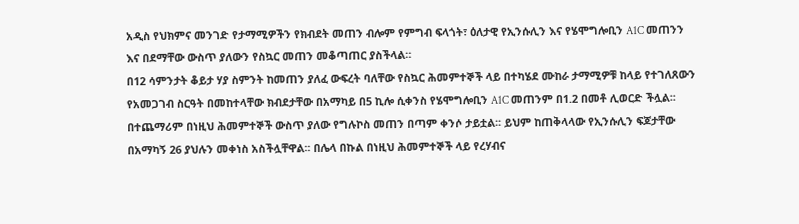አዲስ የህክምና መንገድ የታማሚዎችን የክብደት መጠን ብሎም የምግብ ፍላጎት፣ ዕለታዊ የኢንሱሊን እና የሄሞግሎቢን A1C መጠንን እና በደማቸው ውስጥ ያለውን የስኳር መጠን መቆጣጠር ያስችላል።
በ12 ሳምንታት ቆይታ ሃያ ስምንት ከመጠን ያለፈ ውፍረት ባለቸው የስኳር ሕመምተኞች ላይ በተካሄደ ሙከራ ታማሚዎቹ ከላይ የተገለጸውን የአመጋገብ ስርዓት በመከተላቸው ክብደታቸው በአማካይ በ5 ኪሎ ሲቀንስ የሄሞግሎቢን A1C መጠንም በ1.2 በመቶ ሊወርድ ችሏል፡፡ በተጨማሪም በነዚህ ሕመምተኞች ውስጥ ያለው የግሉኮስ መጠን በጣም ቀንሶ ታይቷል፡፡ ይህም ከጠቅላላው የኢንሱሊን ፍጆታቸው በአማካኝ 26 ያህሉን መቀነስ አስችሏቸዋል፡፡ በሌላ በኩል በነዚህ ሕመምተኞች ላይ የረሃብና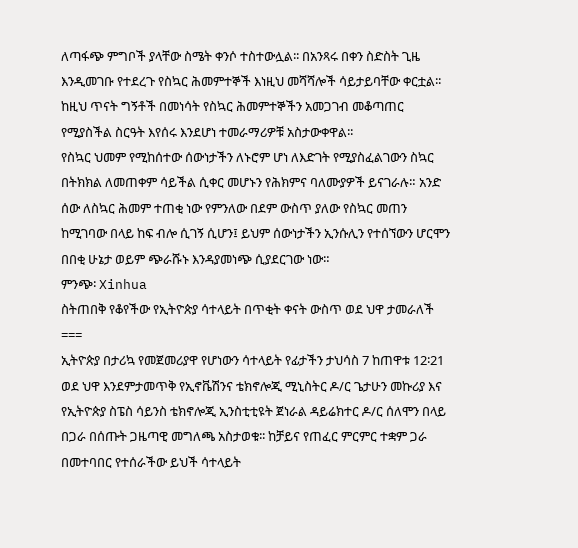ለጣፋጭ ምግቦች ያላቸው ስሜት ቀንሶ ተስተውሏል፡፡ በአንጻሩ በቀን ስድስት ጊዜ እንዲመገቡ የተደረጉ የስኳር ሕመምተኞች እነዚህ መሻሻሎች ሳይታይባቸው ቀርቷል፡፡
ከዚህ ጥናት ግኝቶች በመነሳት የስኳር ሕመምተኞችን አመጋገብ መቆጣጠር የሚያስችል ስርዓት እየሰሩ እንደሆነ ተመራማሪዎቹ አስታውቀዋል፡፡
የስኳር ህመም የሚከሰተው ሰውነታችን ለኑሮም ሆነ ለእድገት የሚያስፈልገውን ስኳር በትክክል ለመጠቀም ሳይችል ሲቀር መሆኑን የሕክምና ባለሙያዎች ይናገራሉ። አንድ ሰው ለስኳር ሕመም ተጠቂ ነው የምንለው በደም ውስጥ ያለው የስኳር መጠን ከሚገባው በላይ ከፍ ብሎ ሲገኝ ሲሆን፤ ይህም ሰውነታችን ኢንሱሊን የተሰኘውን ሆርሞን በበቂ ሁኔታ ወይም ጭራሹኑ እንዳያመነጭ ሲያደርገው ነው።
ምንጭ፡ Xinhua
ስትጠበቅ የቆየችው የኢትዮጵያ ሳተላይት በጥቂት ቀናት ውስጥ ወደ ህዋ ታመራለች
===
ኢትዮጵያ በታሪኳ የመጀመሪያዋ የሆነውን ሳተላይት የፊታችን ታህሳስ 7 ከጠዋቱ 12፡21 ወደ ህዋ እንደምታመጥቅ የኢኖቬሽንና ቴክኖሎጂ ሚኒስትር ዶ/ር ጌታሁን መኩሪያ እና የኢትዮጵያ ስፔስ ሳይንስ ቴክኖሎጂ ኢንስቲቲዩት ጀነራል ዳይሬክተር ዶ/ር ሰለሞን በላይ በጋራ በሰጡት ጋዜጣዊ መግለጫ አስታወቁ፡፡ ከቻይና የጠፈር ምርምር ተቋም ጋራ በመተባበር የተሰራችው ይህች ሳተላይት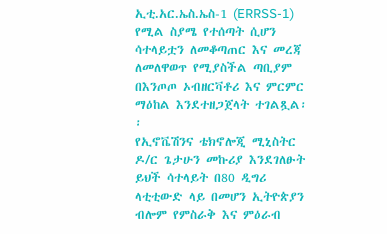ኢቲ.አር.ኤስ.ኤስ-1 (ERRSS-1) የሚል ስያሜ የተሰጣት ሲሆን ሳተላይቷን ለመቆጣጠር እና መረጃ ለመለዋወጥ የሚያስችል ጣቢያም በእንጦጦ ኦብዘርቫቶሪ እና ምርምር ማዕከል እንደተዘጋጀላት ተገልጿል፡፡
የኢኖቬሽንና ቴክኖሎጂ ሚኒስትር ዶ/ር ጌታሁን መኩሪያ እንደገለፁት ይህች ሳተላይት በ80 ዲግሪ ላቲቲውድ ላይ በመሆን ኢትዮጵያን ብሎም የምስራቅ እና ምዕራብ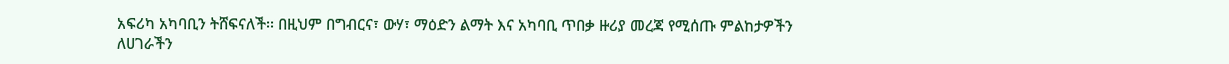አፍሪካ አካባቢን ትሸፍናለች፡፡ በዚህም በግብርና፣ ውሃ፣ ማዕድን ልማት እና አካባቢ ጥበቃ ዙሪያ መረጃ የሚሰጡ ምልከታዎችን ለሀገራችን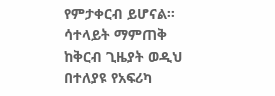የምታቀርብ ይሆናል፡፡
ሳተላይት ማምጠቅ ከቅርብ ጊዜያት ወዲህ በተለያዩ የአፍሪካ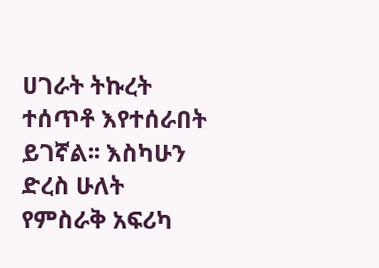ሀገራት ትኩረት ተሰጥቶ እየተሰራበት ይገኛል፡፡ እስካሁን ድረስ ሁለት የምስራቅ አፍሪካ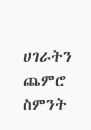ሀገራትን ጨምሮ ስምንት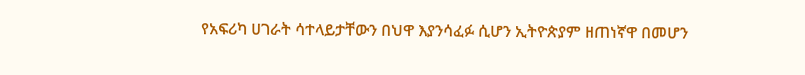የአፍሪካ ሀገራት ሳተላይታቸውን በህዋ እያንሳፈፉ ሲሆን ኢትዮጵያም ዘጠነኛዋ በመሆን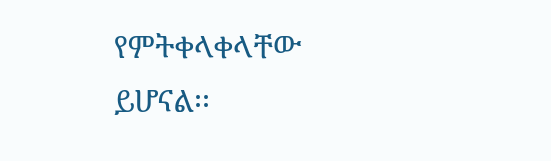የምትቀላቀላቸው ይሆናል፡፡